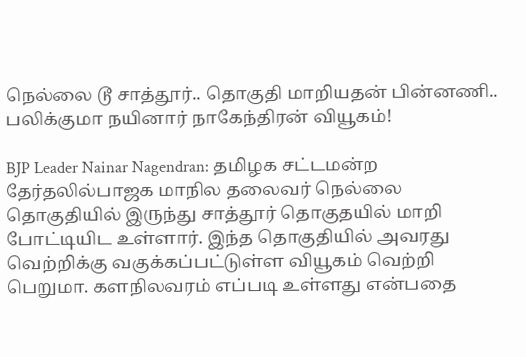நெல்லை டூ சாத்தூர்.. தொகுதி மாறியதன் பின்னணி.. பலிக்குமா நயினார் நாகேந்திரன் வியூகம்!

BJP Leader Nainar Nagendran: தமிழக சட்டமன்ற தேர்தலில்பாஜக மாநில தலைவர் நெல்லை தொகுதியில் இருந்து சாத்தூர் தொகுதயில் மாறி போட்டியிட உள்ளார். இந்த தொகுதியில் அவரது வெற்றிக்கு வகுக்கப்பட்டுள்ள வியூகம் வெற்றி பெறுமா. களநிலவரம் எப்படி உள்ளது என்பதை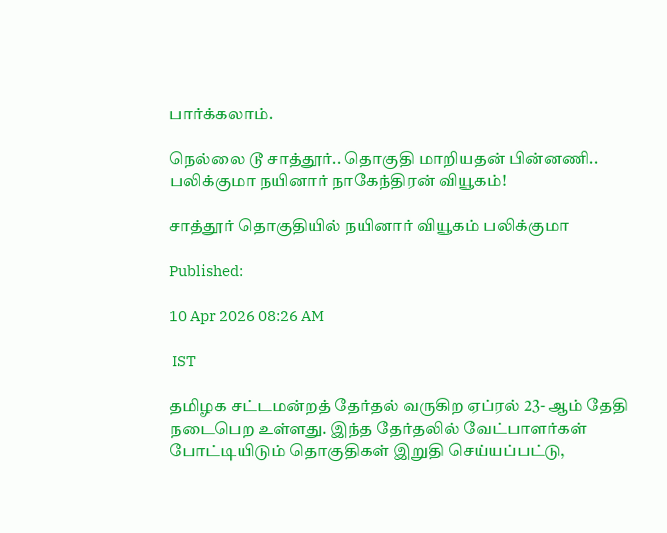பார்க்கலாம்.

நெல்லை டூ சாத்தூர்.. தொகுதி மாறியதன் பின்னணி.. பலிக்குமா நயினார் நாகேந்திரன் வியூகம்!

சாத்தூர் தொகுதியில் நயினார் வியூகம் பலிக்குமா

Published:

10 Apr 2026 08:26 AM

 IST

தமிழக சட்டமன்றத் தேர்தல் வருகிற ஏப்ரல் 23- ஆம் தேதி நடைபெற உள்ளது. இந்த தேர்தலில் வேட்பாளர்கள் போட்டியிடும் தொகுதிகள் இறுதி செய்யப்பட்டு,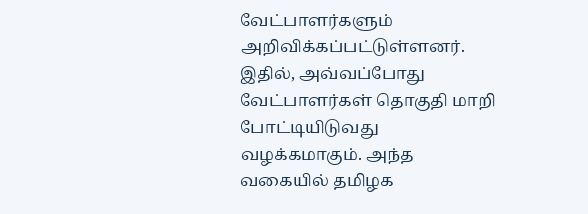வேட்பாளர்களும் அறிவிக்கப்பட்டுள்ளனர். இதில், அவ்வப்போது வேட்பாளர்கள் தொகுதி மாறி போட்டியிடுவது வழக்கமாகும். அந்த வகையில் தமிழக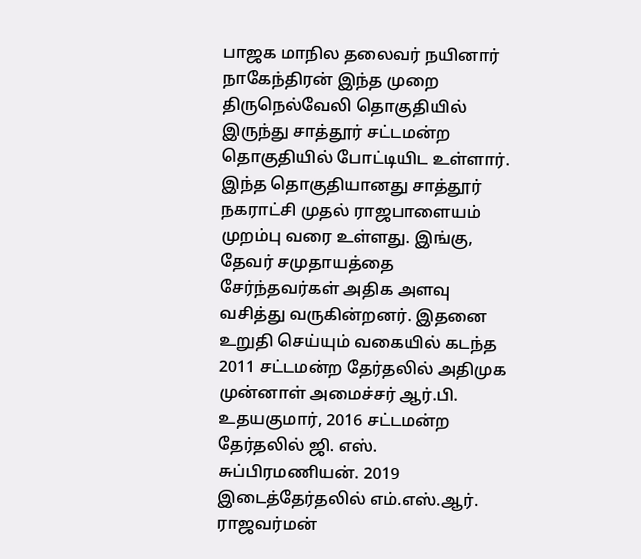பாஜக மாநில தலைவர் நயினார் நாகேந்திரன் இந்த முறை திருநெல்வேலி தொகுதியில் இருந்து சாத்தூர் சட்டமன்ற தொகுதியில் போட்டியிட உள்ளார். இந்த தொகுதியானது சாத்தூர் நகராட்சி முதல் ராஜபாளையம் முறம்பு வரை உள்ளது. இங்கு, தேவர் சமுதாயத்தை சேர்ந்தவர்கள் அதிக அளவு வசித்து வருகின்றனர். இதனை உறுதி செய்யும் வகையில் கடந்த 2011 சட்டமன்ற தேர்தலில் அதிமுக முன்னாள் அமைச்சர் ஆர்.பி. உதயகுமார், 2016 சட்டமன்ற தேர்தலில் ஜி. எஸ். சுப்பிரமணியன். 2019 இடைத்தேர்தலில் எம்.எஸ்.ஆர். ராஜவர்மன்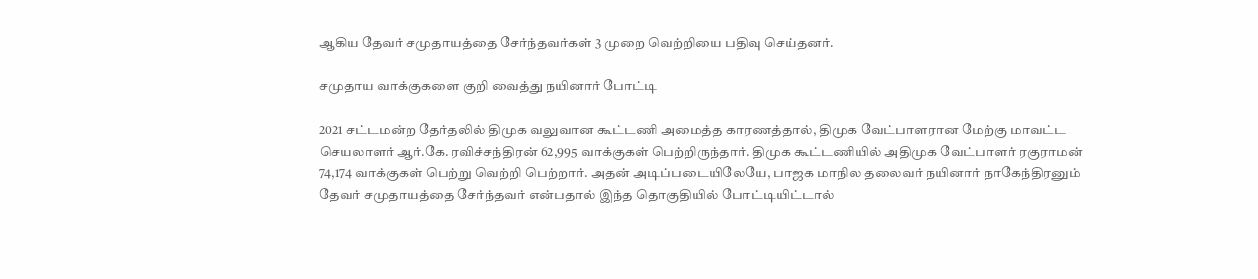ஆகிய தேவர் சமுதாயத்தை சேர்ந்தவர்கள் 3 முறை வெற்றியை பதிவு செய்தனர்.

சமுதாய வாக்குகளை குறி வைத்து நயினார் போட்டி

2021 சட்டமன்ற தேர்தலில் திமுக வலுவான கூட்டணி அமைத்த காரணத்தால், திமுக வேட்பாளரான மேற்கு மாவட்ட செயலாளர் ஆர்.கே. ரவிச்சந்திரன் 62,995 வாக்குகள் பெற்றிருந்தார். திமுக கூட்டணியில் அதிமுக வேட்பாளர் ரகுராமன் 74,174 வாக்குகள் பெற்று வெற்றி பெற்றார். அதன் அடிப்படையிலேயே, பாஜக மாநில தலைவர் நயினார் நாகேந்திரனும் தேவர் சமுதாயத்தை சேர்ந்தவர் என்பதால் இந்த தொகுதியில் போட்டியிட்டால்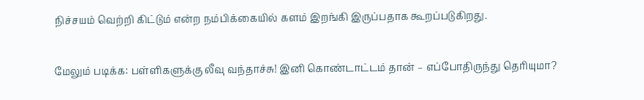நிச்சயம் வெற்றி கிட்டும் என்ற நம்பிக்கையில் களம் இறங்கி இருப்பதாக கூறப்படுகிறது.

மேலும் படிக்க: பள்ளிகளுக்கு லீவு வந்தாச்சு! இனி கொண்டாட்டம் தான் – எப்போதிருந்து தெரியுமா?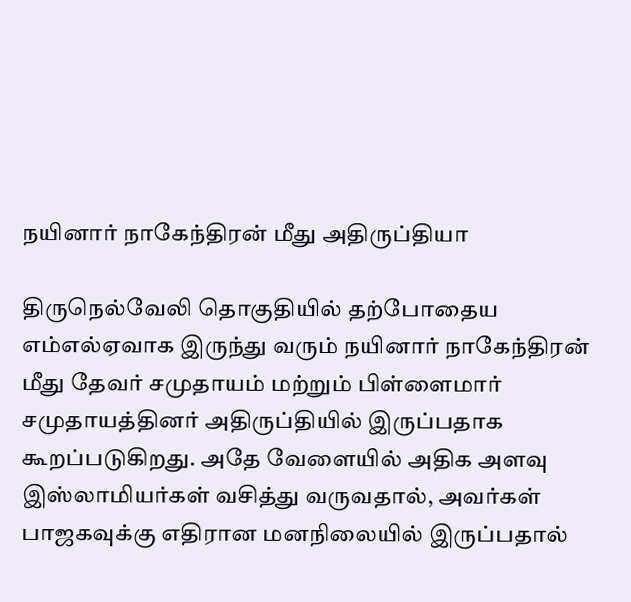நயினார் நாகேந்திரன் மீது அதிருப்தியா

திருநெல்வேலி தொகுதியில் தற்போதைய எம்எல்ஏவாக இருந்து வரும் நயினார் நாகேந்திரன் மீது தேவர் சமுதாயம் மற்றும் பிள்ளைமார் சமுதாயத்தினர் அதிருப்தியில் இருப்பதாக கூறப்படுகிறது. அதே வேளையில் அதிக அளவு இஸ்லாமியர்கள் வசித்து வருவதால், அவர்கள் பாஜகவுக்கு எதிரான மனநிலையில் இருப்பதால்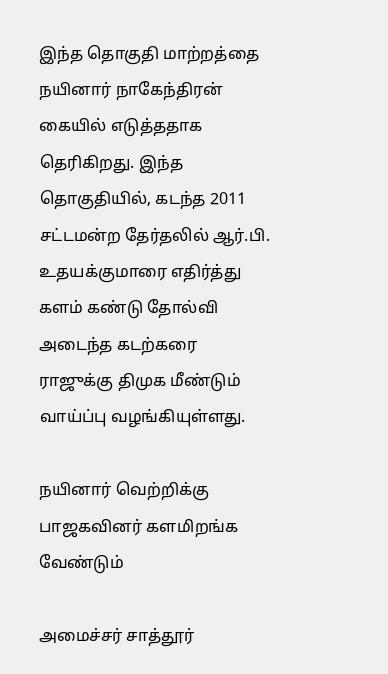இந்த தொகுதி மாற்றத்தை நயினார் நாகேந்திரன் கையில் எடுத்ததாக தெரிகிறது. இந்த தொகுதியில், கடந்த 2011 சட்டமன்ற தேர்தலில் ஆர்.பி. உதயக்குமாரை எதிர்த்து களம் கண்டு தோல்வி அடைந்த கடற்கரை ராஜுக்கு திமுக மீண்டும் வாய்ப்பு வழங்கியுள்ளது.

நயினார் வெற்றிக்கு பாஜகவினர் களமிறங்க வேண்டும்

அமைச்சர் சாத்தூர்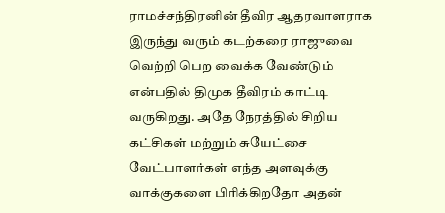ராமச்சந்திரனின் தீவிர ஆதரவாளராக இருந்து வரும் கடற்கரை ராஜுவை வெற்றி பெற வைக்க வேண்டும் என்பதில் திமுக தீவிரம் காட்டி வருகிறது. அதே நேரத்தில் சிறிய கட்சிகள் மற்றும் சுயேட்சை வேட்பாளர்கள் எந்த அளவுக்கு வாக்குகளை பிரிக்கிறதோ அதன்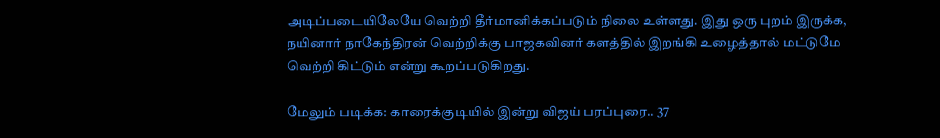அடிப்படையிலேயே வெற்றி தீர்மானிக்கப்படும் நிலை உள்ளது. இது ஒரு புறம் இருக்க, நயினார் நாகேந்திரன் வெற்றிக்கு பாஜகவினர் களத்தில் இறங்கி உழைத்தால் மட்டுமே வெற்றி கிட்டும் என்று கூறப்படுகிறது.

மேலும் படிக்க: காரைக்குடியில் இன்று விஜய் பரப்புரை.. 37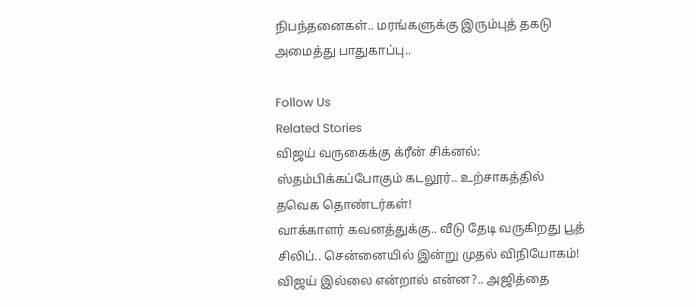நிபந்தனைகள்.. மரங்களுக்கு இரும்புத் தகடு அமைத்து பாதுகாப்பு..

Follow Us
Related Stories
விஜய் வருகைக்கு க்ரீன் சிக்னல்: ஸ்தம்பிக்கப்போகும் கடலூர்.. உற்சாகத்தில் தவெக தொண்டர்கள்!
வாக்காளர் கவனத்துக்கு.. வீடு தேடி வருகிறது பூத் சிலிப்.. சென்னையில் இன்று முதல் விநியோகம்!
விஜய் இல்லை என்றால் என்ன?.. அஜித்தை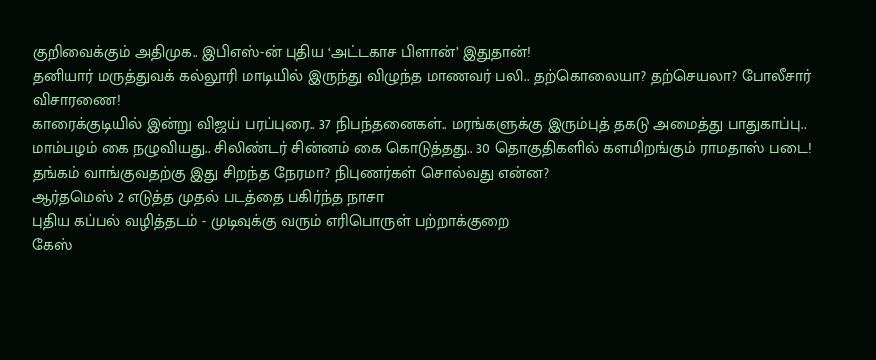குறிவைக்கும் அதிமுக.. இபிஎஸ்-ன் புதிய ‘அட்டகாச பிளான்’ இதுதான்!
தனியார் மருத்துவக் கல்லூரி மாடியில் இருந்து விழுந்த மாணவர் பலி.. தற்கொலையா? தற்செயலா? போலீசார் விசாரணை!
காரைக்குடியில் இன்று விஜய் பரப்புரை.. 37 நிபந்தனைகள்.. மரங்களுக்கு இரும்புத் தகடு அமைத்து பாதுகாப்பு..
மாம்பழம் கை நழுவியது.. சிலிண்டர் சின்னம் கை கொடுத்தது.. 30 தொகுதிகளில் களமிறங்கும் ராமதாஸ் படை!
தங்கம் வாங்குவதற்கு இது சிறந்த நேரமா? நிபுணர்கள் சொல்வது என்ன?
ஆர்தமெஸ் 2 எடுத்த முதல் படத்தை பகிர்ந்த நாசா
புதிய கப்பல் வழித்தடம் - முடிவுக்கு வரும் எரிபொருள் பற்றாக்குறை
கேஸ்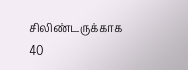சிலிண்டருக்காக 40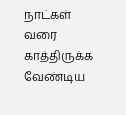நாட்கள் வரை காத்திருக்க வேண்டிய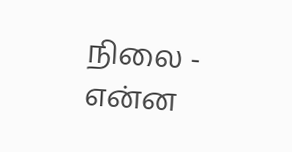நிலை - என்ன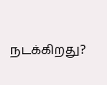நடக்கிறது?